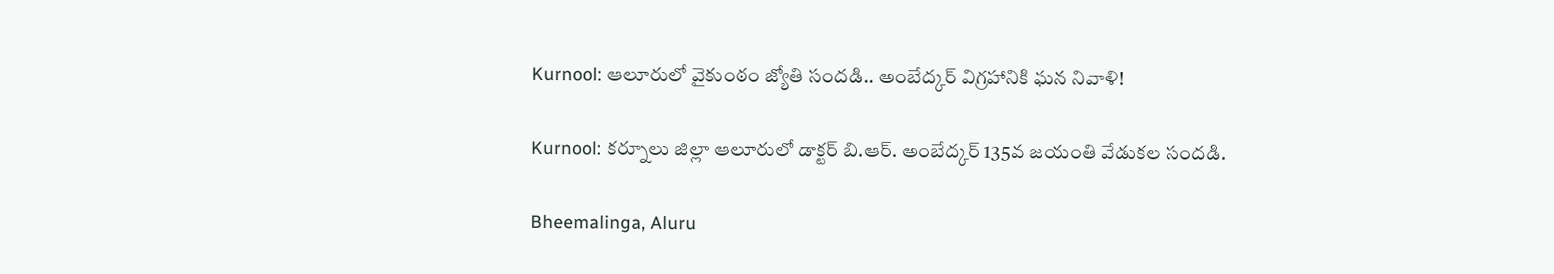Kurnool: ఆలూరులో వైకుంఠం జ్యోతి సందడి.. అంబేద్కర్ విగ్రహానికి ఘన నివాళి!

Kurnool: కర్నూలు జిల్లా ఆలూరులో డాక్టర్ బి.ఆర్. అంబేద్కర్ 135వ జయంతి వేడుకల సందడి.

Bheemalinga, Aluru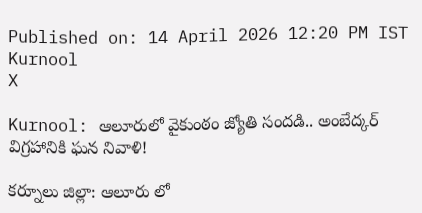Published on: 14 April 2026 12:20 PM IST
Kurnool
X

Kurnool: ఆలూరులో వైకుంఠం జ్యోతి సందడి.. అంబేద్కర్ విగ్రహానికి ఘన నివాళి!

కర్నూలు జిల్లా: ఆలూరు లో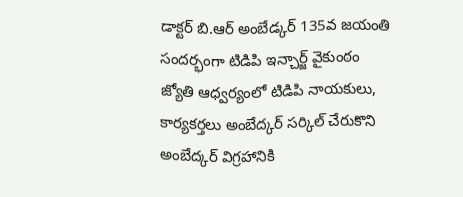డాక్టర్ బి.ఆర్ అంబేడ్కర్ 135వ జయంతి సందర్భంగా టిడిపి ఇన్చార్జ్ వైకుంఠం జ్యోతి ఆధ్వర్యంలో టిడిపి నాయకులు, కార్యకర్తలు అంబేద్కర్ సర్కిల్ చేరుకొని అంబేద్కర్ విగ్రహానికి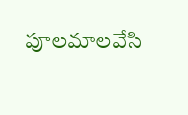పూలమాలవేసి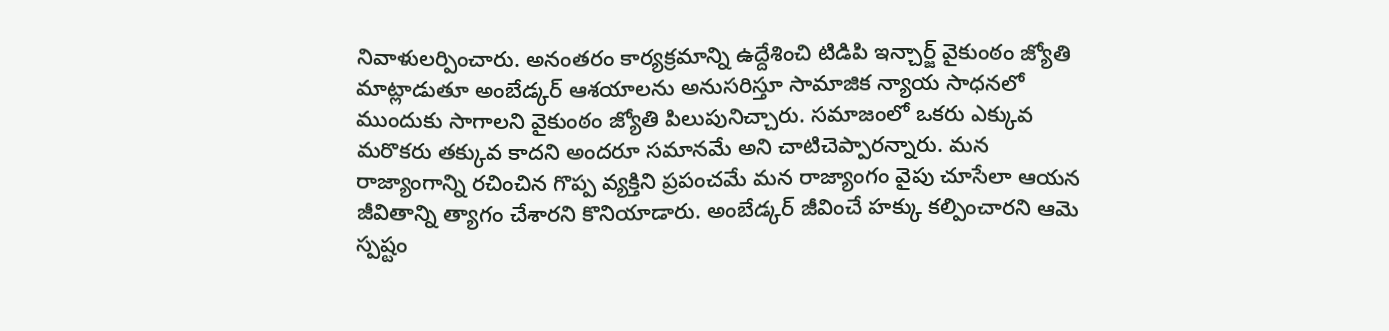నివాళులర్పించారు. అనంతరం కార్యక్రమాన్ని ఉద్దేశించి టిడిపి ఇన్చార్జ్ వైకుంఠం జ్యోతి మాట్లాడుతూ అంబేడ్కర్ ఆశయాలను అనుసరిస్తూ సామాజిక న్యాయ సాధనలో ముందుకు సాగాలని వైకుంఠం జ్యోతి పిలుపునిచ్చారు. సమాజంలో ఒకరు ఎక్కువ మరొకరు తక్కువ కాదని అందరూ సమానమే అని చాటిచెప్పారన్నారు. మన రాజ్యాంగాన్ని రచించిన గొప్ప వ్యక్తిని ప్రపంచమే మన రాజ్యాంగం వైపు చూసేలా ఆయన జీవితాన్ని త్యాగం చేశారని కొనియాడారు. అంబేడ్కర్ జీవించే హక్కు కల్పించారని ఆమె స్పష్టం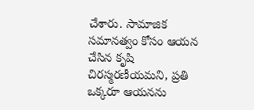చేశారు. సామాజిక సమానత్వం కోసం ఆయన చేసిన కృషి చిరస్మరణీయమని, ప్రతి ఒక్కరూ ఆయనను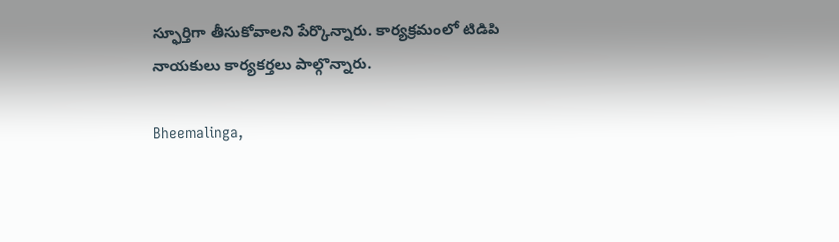స్ఫూర్తిగా తీసుకోవాలని పేర్కొన్నారు. కార్యక్రమంలో టిడిపి నాయకులు కార్యకర్తలు పాల్గొన్నారు.

Bheemalinga,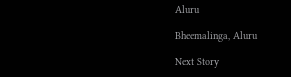Aluru

Bheemalinga, Aluru

Next Story